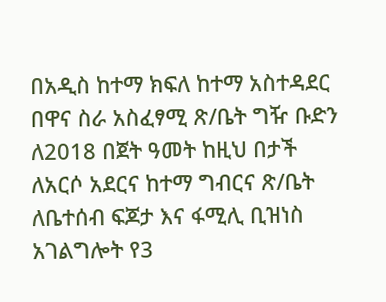በአዲስ ከተማ ክፍለ ከተማ አስተዳደር በዋና ስራ አስፈፃሚ ጽ/ቤት ግዥ ቡድን ለ2018 በጀት ዓመት ከዚህ በታች ለአርሶ አደርና ከተማ ግብርና ጽ/ቤት ለቤተሰብ ፍጆታ እና ፋሚሊ ቢዝነስ አገልግሎት የ3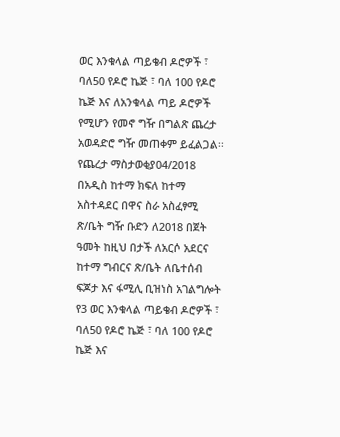ወር እንቁላል ጣይቄብ ዶሮዎች ፣ ባለ50 የዶሮ ኬጅ ፣ ባለ 100 የዶሮ ኬጅ እና ለአንቁላል ጣይ ዶሮዎች የሚሆን የመኖ ግዥ በግልጽ ጨረታ አወዳድሮ ግዥ መጠቀም ይፈልጋል፡፡
የጨረታ ማስታወቂያ04/2018
በአዲስ ከተማ ክፍለ ከተማ አስተዳደር በዋና ስራ አስፈፃሚ ጽ/ቤት ግዥ ቡድን ለ2018 በጀት ዓመት ከዚህ በታች ለአርሶ አደርና ከተማ ግብርና ጽ/ቤት ለቤተሰብ ፍጆታ እና ፋሚሊ ቢዝነስ አገልግሎት የ3 ወር እንቁላል ጣይቄብ ዶሮዎች ፣ ባለ50 የዶሮ ኬጅ ፣ ባለ 100 የዶሮ ኬጅ እና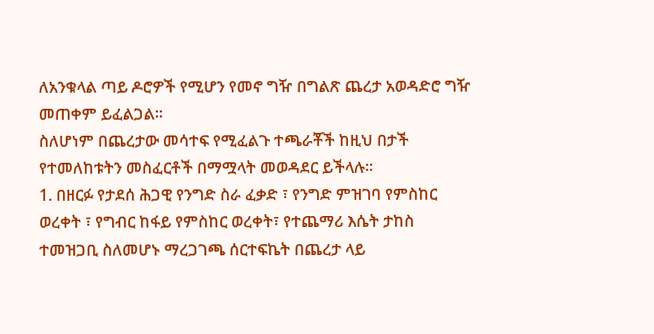ለአንቁላል ጣይ ዶሮዎች የሚሆን የመኖ ግዥ በግልጽ ጨረታ አወዳድሮ ግዥ መጠቀም ይፈልጋል፡፡
ስለሆነም በጨረታው መሳተፍ የሚፈልጉ ተጫራቾች ከዚህ በታች የተመለከቱትን መስፈርቶች በማሟላት መወዳደር ይችላሉ።
1. በዘርፉ የታደሰ ሕጋዊ የንግድ ስራ ፈቃድ ፣ የንግድ ምዝገባ የምስከር ወረቀት ፣ የግብር ከፋይ የምስከር ወረቀት፣ የተጨማሪ እሴት ታከስ ተመዝጋቢ ስለመሆኑ ማረጋገጫ ሰርተፍኬት በጨረታ ላይ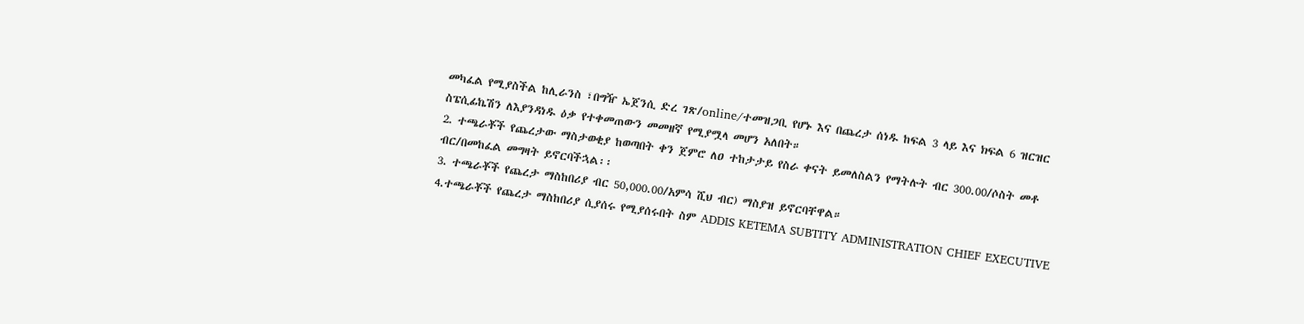መካፈል የሚያስችል ከሊራንስ ፣በግዥ ኤጀንሲ ድረ ገጽ/online/ተመዝጋቢ የሆኑ እና በጨረታ ሰነዱ ከፍል 3 ላይ እና ክፍል 6 ዝርዝር ስፔሲፊኬሽን ለእያንዳነዱ ዕቃ የተቀመጠውን መመዘኛ የሚያሟላ መሆን አለበት።
2. ተጫራቾች የጨረታው ማስታወቂያ ከወጣበት ቀን ጀምሮ ለዐ ተከታታይ የስራ ቀናት ይመለስልን የማትሉት ብር 300.00/ሶስት መቶ ብር/በመከፈል መግዛት ይኖርባችኋል፡፡
3. ተጫራቾች የጨረታ ማስከበሪያ ብር 50,000.00/አምሳ ሺህ ብር) ማስያዝ ይኖርባቸዋል።
4.ተጫራቾች የጨረታ ማስከበሪያ ሲያሰሩ የሚያሰሩበት ስም ADDIS KETEMA SUBTITY ADMINISTRATION CHIEF EXECUTIVE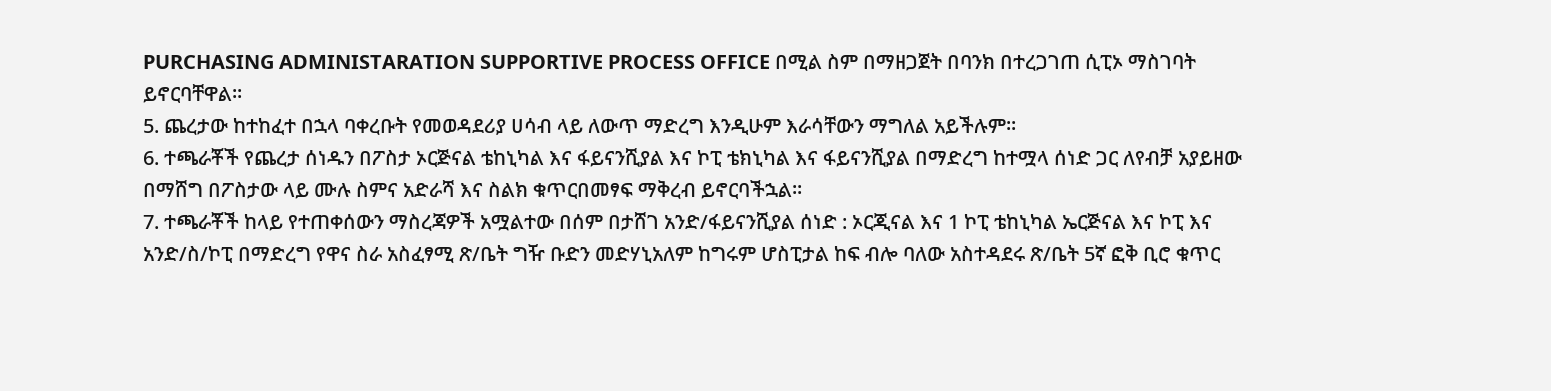PURCHASING ADMINISTARATION SUPPORTIVE PROCESS OFFICE በሚል ስም በማዘጋጀት በባንክ በተረጋገጠ ሲፒኦ ማስገባት ይኖርባቸዋል፡፡
5. ጨረታው ከተከፈተ በኋላ ባቀረቡት የመወዳደሪያ ሀሳብ ላይ ለውጥ ማድረግ እንዲሁም እራሳቸውን ማግለል አይችሉም፡፡
6. ተጫራቾች የጨረታ ሰነዱን በፖስታ ኦርጅናል ቴከኒካል እና ፋይናንሺያል እና ኮፒ ቴክኒካል እና ፋይናንሺያል በማድረግ ከተሟላ ሰነድ ጋር ለየብቻ አያይዘው በማሸግ በፖስታው ላይ ሙሉ ስምና አድራሻ እና ስልክ ቁጥርበመፃፍ ማቅረብ ይኖርባችኋል፡፡
7. ተጫራቾች ከላይ የተጠቀሰውን ማስረጃዎች አሟልተው በሰም በታሸገ አንድ/ፋይናንሺያል ሰነድ : ኦርጂናል እና 1 ኮፒ ቴከኒካል ኤርጅናል እና ኮፒ እና አንድ/ስ/ኮፒ በማድረግ የዋና ስራ አስፈፃሚ ጽ/ቤት ግዥ ቡድን መድሃኒአለም ከግሩም ሆስፒታል ከፍ ብሎ ባለው አስተዳደሩ ጽ/ቤት 5ኛ ፎቅ ቢሮ ቁጥር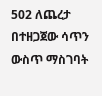502 ለጨረታ በተዘጋጀው ሳጥን ውስጥ ማስገባት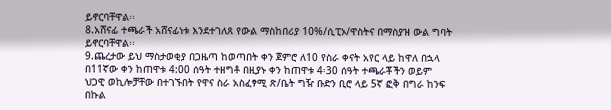ይኖርባቸዋል፡፡
8.አሸናፊ ተጫራች አሸናፊነቱ እንደተገለጸ የውል ማስከበሪያ 10%/ሲፒኦ/ዋስትና በማስያዝ ውል ግባት ይኖርባቸዋል፡፡
9.ጨረታው ይህ ማስታወቂያ በጋዜጣ ከወጣበት ቀን ጀምሮ ለ10 የስራ ቀናት አየር ላይ ከዋለ በኋላ በ11ኛው ቀን ከጠዋቱ 4:00 ሰዓት ተዘግቶ በዚያኑ ቀን ከጠዋቱ 4፡30 ሰዓት ተጫራቾችን ወይም ህጋዊ ወኪሎቻቸው በተገኙበት የዋና ስራ አስፈፃሚ ጽ/ቤት ግዥ ቡድን ቢሮ ላይ 5ኛ ፎቅ በግራ ከንፍ በኩል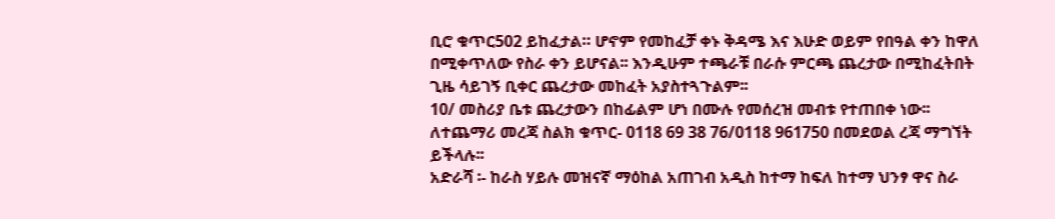ቢሮ ቁጥር502 ይከፈታል። ሆኖም የመከፈቻ ቀኑ ቅዳሜ እና እሁድ ወይም የበዓል ቀን ከዋለ በሚቀጥለው የስራ ቀን ይሆናል፡፡ እንዲሁም ተጫራቹ በራሱ ምርጫ ጨረታው በሚከፈትበት ጊዜ ሳይገኝ ቢቀር ጨረታው መከፈት አያስተጓጉልም፡፡
10/ መስሪያ ቤቱ ጨረታውን በከፊልም ሆነ በሙሉ የመሰረዝ መብቱ የተጠበቀ ነው፡፡
ለተጨማሪ መረጃ ስልክ ቁጥር- 0118 69 38 76/0118 961750 በመደወል ረጃ ማግኘት ይችላሉ፡፡
አድራሻ ፡- ከራስ ሃይሉ መዝናኛ ማዕከል አጠገብ አዲስ ከተማ ከፍለ ከተማ ህንፃ ዋና ስራ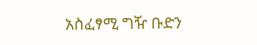አስፈፃሚ ግዥ ቡድን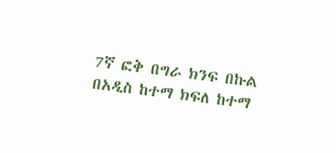7ኛ ፎቅ በግራ ክንፍ በኩል
በአዲስ ከተማ ክፍለ ከተማ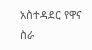አስተዳደር የዋና ስራ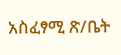አስፈፃሚ ጽ/ቤት